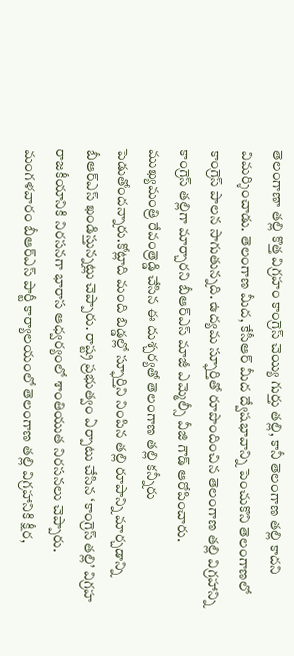తెలంగాణా తల్లి కొత్త విగ్రహం కాంగ్రెస్ చెయ్యి గుర్తు తల్లి, కానీ తెలంగాణ తల్లి కాదని విమర్శించాడు. తెలంగాణ మీద, కేసీఆర్ మీద ద్వేషభావాన్ని పెంచుకొని తెలంగాణలో కాంగ్రెస్ పాలన సాగుతున్నది. ఉద్యమ స్ఫూర్తితో రూపొందించిన తెలంగాణ తల్లి విగ్రహాన్ని కాంగ్రెస్ తల్లిగా మార్చారని బీఆర్ఎస్ మాజీ ఎమ్మెల్సీ వీజి గౌడ్ ఆరోపించారు.
ముఖ్యమంత్రి రేవంత్రెడ్డి చేసిన ఈ దుశ్చర్యతో తెలంగాణ తల్లి కన్నీరు పెడుతోందన్నారు.కోట్లాది మంది బిడ్డల్లో స్ఫూర్తిని నింపిన తల్లి రూపాన్ని మార్చడాన్ని బీఆర్ఎస్ ఖండిస్తున్నట్లు చెప్పారు. రాష్ట్ర ప్రభుత్వం ఏర్పాటు చేసిన ‘కాంగ్రెస్ తల్లి’ విగ్రహ రాజకీయానికి నిరసనగా భారాస ఆధ్వర్యంలో శాంతియుత నిరసనలు చెప్పారు.
మంగళవారం బీఆర్ఎస్ పార్టీ కార్యాలయంలో తెలంగాణ తల్లి విగ్రహానికి క్షీర,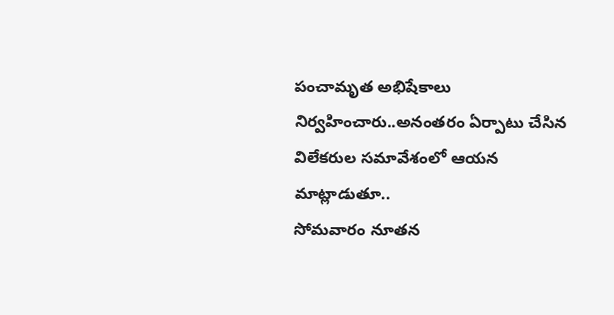పంచామృత అభిషేకాలు నిర్వహించారు..అనంతరం ఏర్పాటు చేసిన విలేకరుల సమావేశంలో ఆయన మాట్లాడుతూ..
సోమవారం నూతన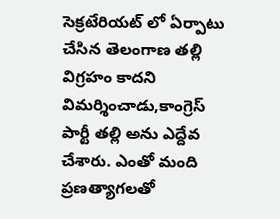సెక్రటేరియట్ లో ఏర్పాటు చేసిన తెలంగాణ తల్లి విగ్రహం కాదని విమర్శించాడు,కాంగ్రెస్ పార్టీ తల్లి అను ఎద్దేవ చేశారు. ఎంతో మంది ప్రణత్యాగలతో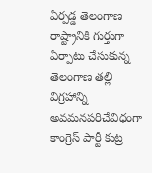ఏర్పడ్డ తెలంగాణ రాష్ట్రానికి గుర్తుగా ఏర్పాటు చేసుకున్న తెలంగాణ తల్లి విగ్రహాన్ని అవమనపరిచేవిధంగా కాంగ్రెస్ పార్టీ కుట్ర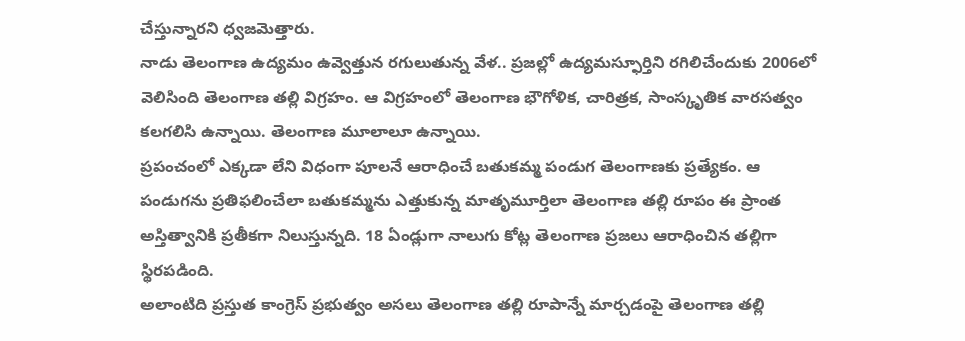చేస్తున్నారని ధ్వజమెత్తారు.
నాడు తెలంగాణ ఉద్యమం ఉవ్వెత్తున రగులుతున్న వేళ.. ప్రజల్లో ఉద్యమస్ఫూర్తిని రగిలిచేందుకు 2006లో వెలిసింది తెలంగాణ తల్లి విగ్రహం. ఆ విగ్రహంలో తెలంగాణ భౌగోళిక, చారిత్రక, సాంస్కృతిక వారసత్వం కలగలిసి ఉన్నాయి. తెలంగాణ మూలాలూ ఉన్నాయి.
ప్రపంచంలో ఎక్కడా లేని విధంగా పూలనే ఆరాధించే బతుకమ్మ పండుగ తెలంగాణకు ప్రత్యేకం. ఆ పండుగను ప్రతిఫలించేలా బతుకమ్మను ఎత్తుకున్న మాతృమూర్తిలా తెలంగాణ తల్లి రూపం ఈ ప్రాంత అస్తిత్వానికి ప్రతీకగా నిలుస్తున్నది. 18 ఏండ్లుగా నాలుగు కోట్ల తెలంగాణ ప్రజలు ఆరాధించిన తల్లిగా స్థిరపడింది.
అలాంటిది ప్రస్తుత కాంగ్రెస్ ప్రభుత్వం అసలు తెలంగాణ తల్లి రూపాన్నే మార్చడంపై తెలంగాణ తల్లి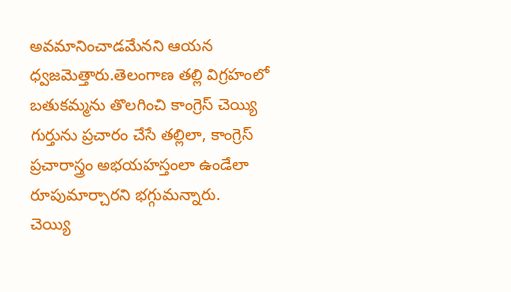అవమానించాడమేనని ఆయన ధ్వజమెత్తారు.తెలంగాణ తల్లి విగ్రహంలో బతుకమ్మను తొలగించి కాంగ్రెస్ చెయ్యి గుర్తును ప్రచారం చేసే తల్లిలా, కాంగ్రెస్ ప్రచారాస్త్రం అభయహస్తంలా ఉండేలా రూపుమార్చారని భగ్గుమన్నారు.
చెయ్యి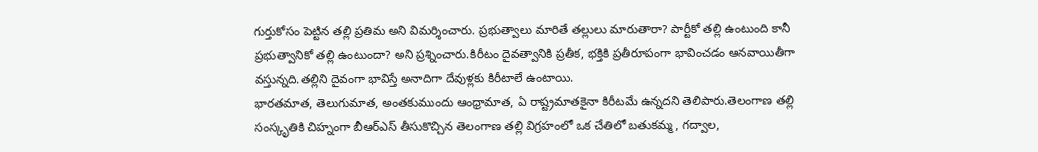గుర్తుకోసం పెట్టిన తల్లి ప్రతిమ అని విమర్శించారు. ప్రభుత్వాలు మారితే తల్లులు మారుతారా? పార్టీకో తల్లి ఉంటుంది కానీ ప్రభుత్వానికో తల్లి ఉంటుందా? అని ప్రశ్నించారు.కిరీటం దైవత్వానికి ప్రతీక, భక్తికి ప్రతీరూపంగా భావించడం ఆనవాయితీగా వస్తున్నది.తల్లిని దైవంగా భావిస్తే అనాదిగా దేవుళ్లకు కిరీటాలే ఉంటాయి.
భారతమాత, తెలుగుమాత, అంతకుముందు ఆంధ్రామాత, ఏ రాష్ట్రమాతకైనా కిరీటమే ఉన్నదని తెలిపారు.తెలంగాణ తల్లి సంస్కృతికి చిహ్నంగా బీఆర్ఎస్ తీసుకొచ్చిన తెలంగాణ తల్లి విగ్రహంలో ఒక చేతిలో బతుకమ్మ, గద్వాల,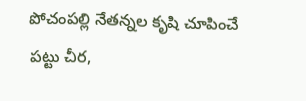పోచంపల్లి నేతన్నల కృషి చూపించే పట్టు చీర,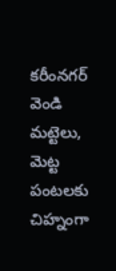కరీంనగర్ వెండి మట్టెలు, మెట్ట పంటలకు చిహ్నంగా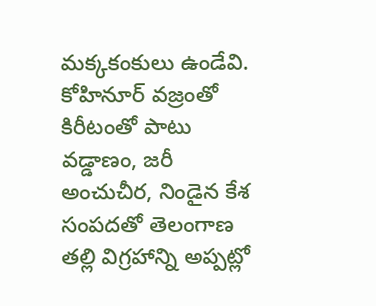మక్కకంకులు ఉండేవి.
కోహినూర్ వజ్రంతో కిరీటంతో పాటు వడ్డాణం, జరీ అంచుచీర, నిండైన కేశ సంపదతో తెలంగాణ తల్లి విగ్రహాన్ని అప్పట్లో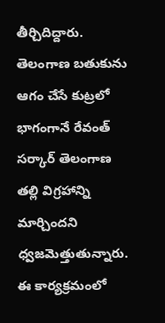తీర్చిదిద్దారు. తెలంగాణ బతుకును ఆగం చేసే కుట్రలో భాగంగానే రేవంత్ సర్కార్ తెలంగాణ తల్లి విగ్రహాన్ని మార్చిందని ధ్వజమెత్తుతున్నారు.
ఈ కార్యక్రమంలో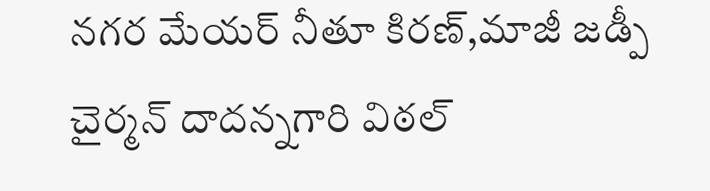నగర మేయర్ నీతూ కిరణ్,మాజీ జడ్పీ చైర్మన్ దాదన్నగారి విఠల్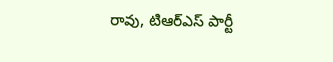రావు, టిఆర్ఎస్ పార్టీ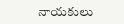నాయకులు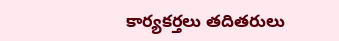కార్యకర్తలు తదితరులు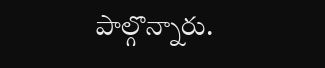పాల్గొన్నారు.